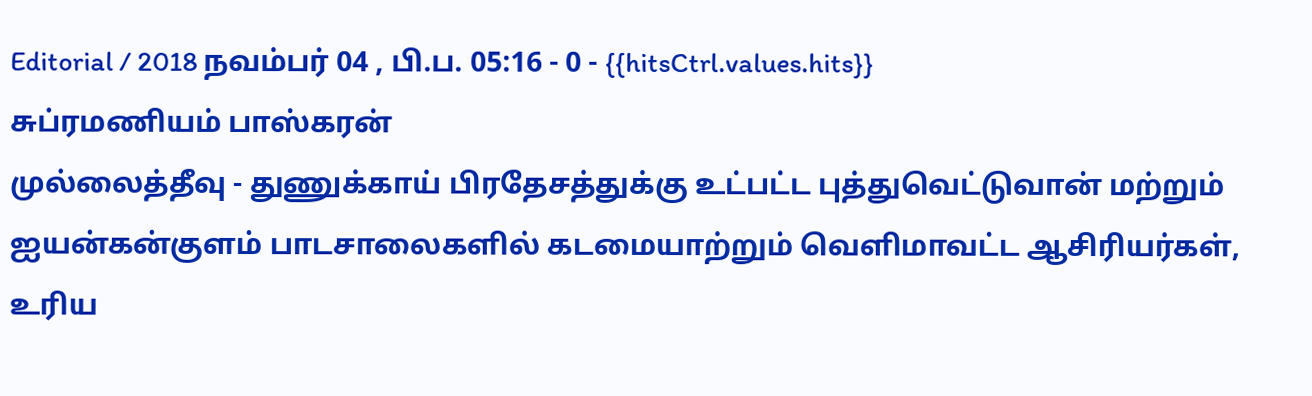Editorial / 2018 நவம்பர் 04 , பி.ப. 05:16 - 0 - {{hitsCtrl.values.hits}}
சுப்ரமணியம் பாஸ்கரன்
முல்லைத்தீவு - துணுக்காய் பிரதேசத்துக்கு உட்பட்ட புத்துவெட்டுவான் மற்றும் ஐயன்கன்குளம் பாடசாலைகளில் கடமையாற்றும் வெளிமாவட்ட ஆசிரியர்கள், உரிய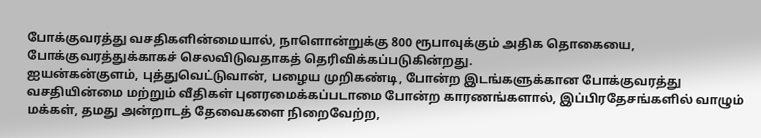போக்குவரத்து வசதிகளின்மையால், நாளொன்றுக்கு 800 ரூபாவுக்கும் அதிக தொகையை, போக்குவரத்துக்காகச் செலவிடுவதாகத் தெரிவிக்கப்படுகின்றது.
ஐயன்கன்குளம், புத்துவெட்டுவான், பழைய முறிகண்டி, போன்ற இடங்களுக்கான போக்குவரத்து வசதியின்மை மற்றும் வீதிகள் புனரமைக்கப்படாமை போன்ற காரணங்களால், இப்பிரதேசங்களில் வாழும் மக்கள், தமது அன்றாடத் தேவைகளை நிறைவேற்ற,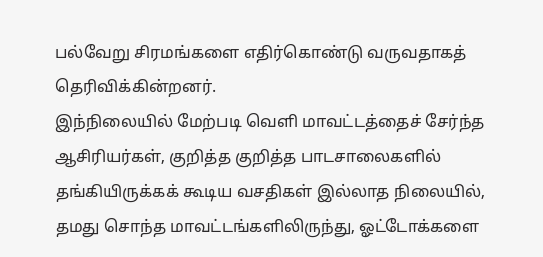பல்வேறு சிரமங்களை எதிர்கொண்டு வருவதாகத் தெரிவிக்கின்றனர்.
இந்நிலையில் மேற்படி வெளி மாவட்டத்தைச் சேர்ந்த ஆசிரியர்கள், குறித்த குறித்த பாடசாலைகளில் தங்கியிருக்கக் கூடிய வசதிகள் இல்லாத நிலையில், தமது சொந்த மாவட்டங்களிலிருந்து, ஓட்டோக்களை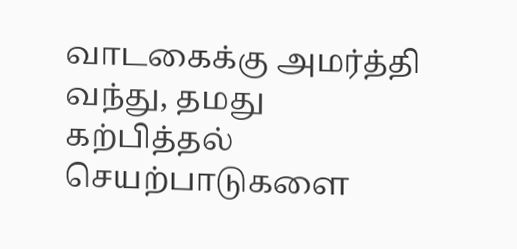வாடகைக்கு அமர்த்தி வந்து, தமது கற்பித்தல் செயற்பாடுகளை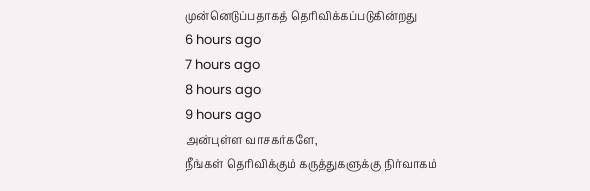முன்னெடுப்பதாகத் தெரிவிக்கப்படுகின்றது
6 hours ago
7 hours ago
8 hours ago
9 hours ago
அன்புள்ள வாசகர்களே,
நீங்கள் தெரிவிக்கும் கருத்துகளுக்கு நிர்வாகம்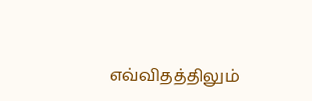எவ்விதத்திலும்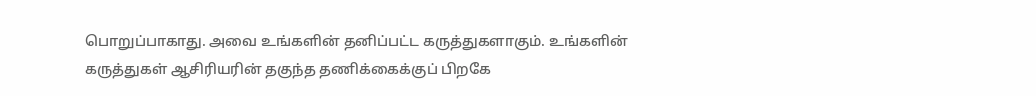பொறுப்பாகாது. அவை உங்களின் தனிப்பட்ட கருத்துகளாகும். உங்களின் கருத்துகள் ஆசிரியரின் தகுந்த தணிக்கைக்குப் பிறகே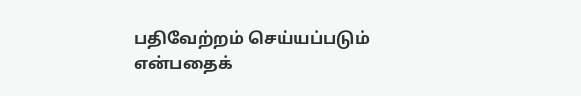பதிவேற்றம் செய்யப்படும் என்பதைக்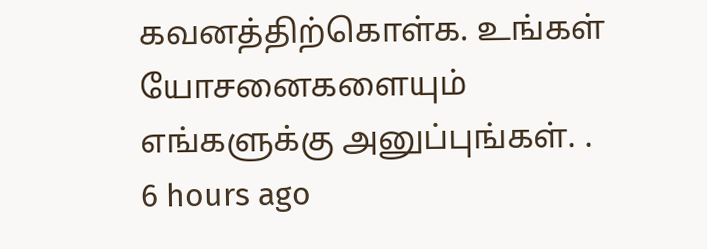கவனத்திற்கொள்க. உங்கள் யோசனைகளையும் எங்களுக்கு அனுப்புங்கள். .
6 hours ago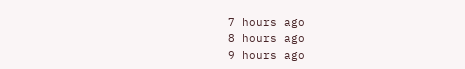7 hours ago
8 hours ago
9 hours ago